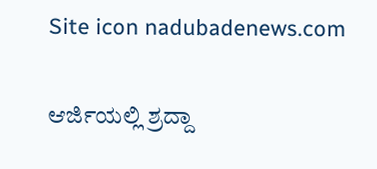Site icon nadubadenews.com

ಆರ್ಜಿಯಲ್ಲಿ ಶ್ರದ್ದಾ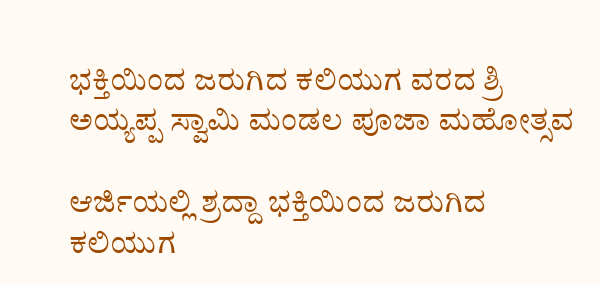ಭಕ್ತಿಯಿಂದ ಜರುಗಿದ ಕಲಿಯುಗ ವರದ ಶ್ರಿ ಅಯ್ಯಪ್ಪ ಸ್ವಾಮಿ ಮಂಡಲ ಪೂಜಾ ಮಹೋತ್ಸವ

ಆರ್ಜಿಯಲ್ಲಿ ಶ್ರದ್ದಾ ಭಕ್ತಿಯಿಂದ ಜರುಗಿದ ಕಲಿಯುಗ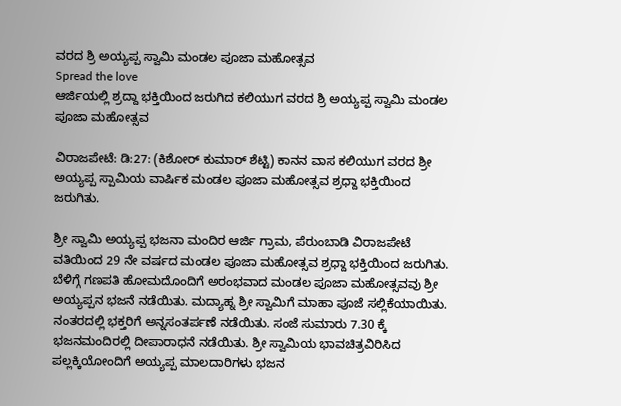ವರದ ಶ್ರಿ ಅಯ್ಯಪ್ಪ ಸ್ವಾಮಿ ಮಂಡಲ ಪೂಜಾ ಮಹೋತ್ಸವ
Spread the love
ಆರ್ಜಿಯಲ್ಲಿ ಶ್ರದ್ದಾ ಭಕ್ತಿಯಿಂದ ಜರುಗಿದ ಕಲಿಯುಗ ವರದ ಶ್ರಿ ಅಯ್ಯಪ್ಪ ಸ್ವಾಮಿ ಮಂಡಲ ಪೂಜಾ ಮಹೋತ್ಸವ

ವಿರಾಜಪೇಟೆ: ಡಿ:27: (ಕಿಶೋರ್ ಕುಮಾರ್ ಶೆಟ್ಟಿ) ಕಾನನ ವಾಸ ಕಲಿಯುಗ ವರದ ಶ್ರೀ ಅಯ್ಯಪ್ಪ ಸ್ಪಾಮಿಯ ವಾರ್ಷಿಕ ಮಂಡಲ ಪೂಜಾ ಮಹೋತ್ಸವ ಶ್ರಧ್ದಾ ಭಕ್ತಿಯಿಂದ ಜರುಗಿತು.

ಶ್ರೀ ಸ್ವಾಮಿ ಅಯ್ಯಪ್ಪ ಭಜನಾ ಮಂದಿರ ಆರ್ಜಿ ಗ್ರಾಮ, ಪೆರುಂಬಾಡಿ ವಿರಾಜಪೇಟೆ ವತಿಯಿಂದ 29 ನೇ ವರ್ಷದ ಮಂಡಲ ಪೂಜಾ ಮಹೋತ್ಸವ ಶ್ರಧ್ದಾ ಭಕ್ತಿಯಿಂದ ಜರುಗಿತು. ಬೆಳಿಗ್ಗೆ ಗಣಪತಿ ಹೋಮದೊಂದಿಗೆ ಅರಂಭವಾದ ಮಂಡಲ ಪೂಜಾ ಮಹೋತ್ಸವವು ಶ್ರೀ ಅಯ್ಯಪ್ಪನ ಭಜನೆ ನಡೆಯಿತು. ಮದ್ಯಾಹ್ನ ಶ್ರೀ ಸ್ವಾಮಿಗೆ ಮಾಹಾ ಪೂಜೆ ಸಲ್ಲಿಕೆಯಾಯಿತು. ನಂತರದಲ್ಲಿ ಭಕ್ತರಿಗೆ ಅನ್ನಸಂತರ್ಪಣೆ ನಡೆಯಿತು. ಸಂಜೆ ಸುಮಾರು 7.30 ಕ್ಕೆ ಭಜನಮಂದಿರಲ್ಲಿ ದೀಪಾರಾಧನೆ ನಡೆಯಿತು. ಶ್ರೀ ಸ್ವಾಮಿಯ ಭಾವಚಿತ್ರವಿರಿಸಿದ ಪಲ್ಲಕ್ಕಿಯೋಂದಿಗೆ ಅಯ್ಯಪ್ಪ ಮಾಲದಾರಿಗಳು ಭಜನ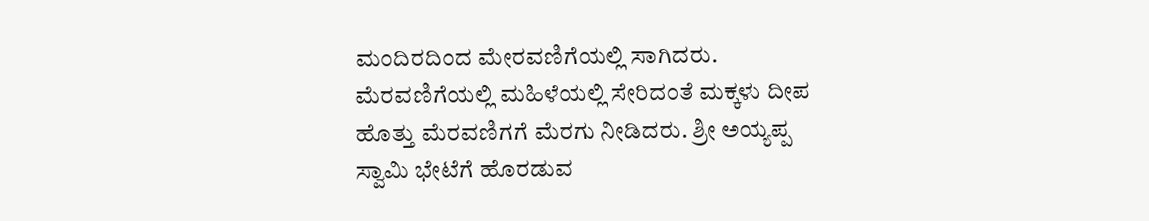ಮಂದಿರದಿಂದ ಮೇರವಣಿಗೆಯಲ್ಲಿ ಸಾಗಿದರು. ಮೆರವಣಿಗೆಯಲ್ಲಿ ಮಹಿಳೆಯಲ್ಲಿ ಸೇರಿದಂತೆ ಮಕ್ಕಳು ದೀಪ ಹೊತ್ತು ಮೆರವಣಿಗಗೆ ಮೆರಗು ನೀಡಿದರು. ಶ್ರೀ ಅಯ್ಯಪ್ಪ ಸ್ವಾಮಿ ಭೇಟೆಗೆ ಹೊರಡುವ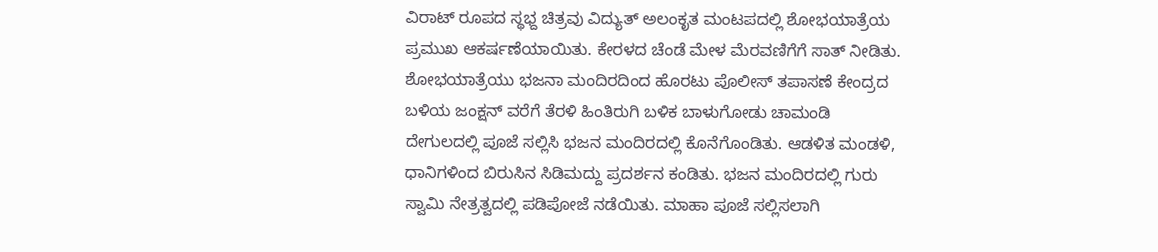ವಿರಾಟ್ ರೂಪದ ಸ್ಥಭ್ದ ಚಿತ್ರವು ವಿದ್ಯುತ್ ಅಲಂಕೃತ ಮಂಟಪದಲ್ಲಿ ಶೋಭಯಾತ್ರೆಯ ಪ್ರಮುಖ ಆಕರ್ಷಣೆಯಾಯಿತು. ಕೇರಳದ ಚೆಂಡೆ ಮೇಳ ಮೆರವಣಿಗೆಗೆ ಸಾತ್ ನೀಡಿತು. ಶೋಭಯಾತ್ರೆಯು ಭಜನಾ ಮಂದಿರದಿಂದ ಹೊರಟು ಪೊಲೀಸ್ ತಪಾಸಣೆ ಕೇಂದ್ರದ ಬಳಿಯ ಜಂಕ್ಷನ್ ವರೆಗೆ ತೆರಳಿ ಹಿಂತಿರುಗಿ ಬಳಿಕ ಬಾಳುಗೋಡು ಚಾಮಂಡಿ ದೇಗುಲದಲ್ಲಿ ಪೂಜೆ ಸಲ್ಲಿಸಿ ಭಜನ ಮಂದಿರದಲ್ಲಿ ಕೊನೆಗೊಂಡಿತು. ಆಡಳಿತ ಮಂಡಳಿ, ಧಾನಿಗಳಿಂದ ಬಿರುಸಿನ ಸಿಡಿಮದ್ದು ಪ್ರದರ್ಶನ ಕಂಡಿತು. ಭಜನ ಮಂದಿರದಲ್ಲಿ ಗುರು ಸ್ವಾಮಿ ನೇತ್ರತ್ವದಲ್ಲಿ ಪಡಿಪೋಜೆ ನಡೆಯಿತು. ಮಾಹಾ ಪೂಜೆ ಸಲ್ಲಿಸಲಾಗಿ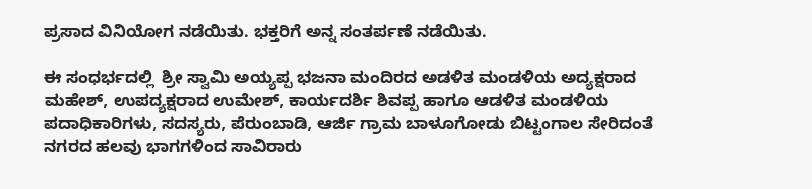ಪ್ರಸಾದ ವಿನಿಯೋಗ ನಡೆಯಿತು. ಭಕ್ತರಿಗೆ ಅನ್ನ ಸಂತರ್ಪಣೆ ನಡೆಯಿತು.

ಈ ಸಂಧರ್ಭದಲ್ಲಿ  ಶ್ರೀ ಸ್ವಾಮಿ ಅಯ್ಯಪ್ಪ ಭಜನಾ ಮಂದಿರದ ಅಡಳಿತ ಮಂಡಳಿಯ ಅದ್ಯಕ್ಷರಾದ ಮಹೇಶ್, ಉಪದ್ಯಕ್ಷರಾದ ಉಮೇಶ್, ಕಾರ್ಯದರ್ಶಿ ಶಿವಪ್ಪ ಹಾಗೂ ಆಡಳಿತ ಮಂಡಳಿಯ ಪದಾಧಿಕಾರಿಗಳು, ಸದಸ್ಯರು, ಪೆರುಂಬಾಡಿ, ಆರ್ಜಿ ಗ್ರಾಮ ಬಾಳೂಗೋಡು ಬಿಟ್ಟಂಗಾಲ ಸೇರಿದಂತೆ ನಗರದ ಹಲವು ಭಾಗಗಳಿಂದ ಸಾವಿರಾರು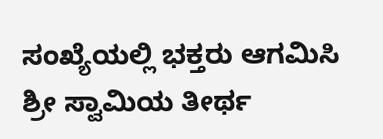ಸಂಖ್ಯೆಯಲ್ಲಿ ಭಕ್ತರು ಆಗಮಿಸಿ ಶ್ರೀ ಸ್ವಾಮಿಯ ತೀರ್ಥ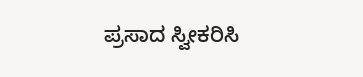ಪ್ರಸಾದ ಸ್ವೀಕರಿಸಿ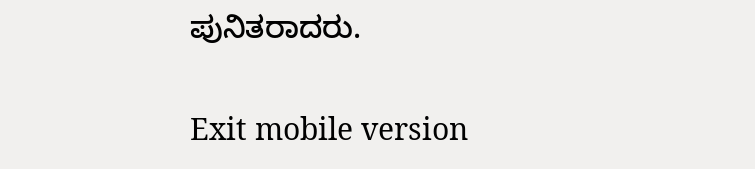ಪುನಿತರಾದರು.

Exit mobile version